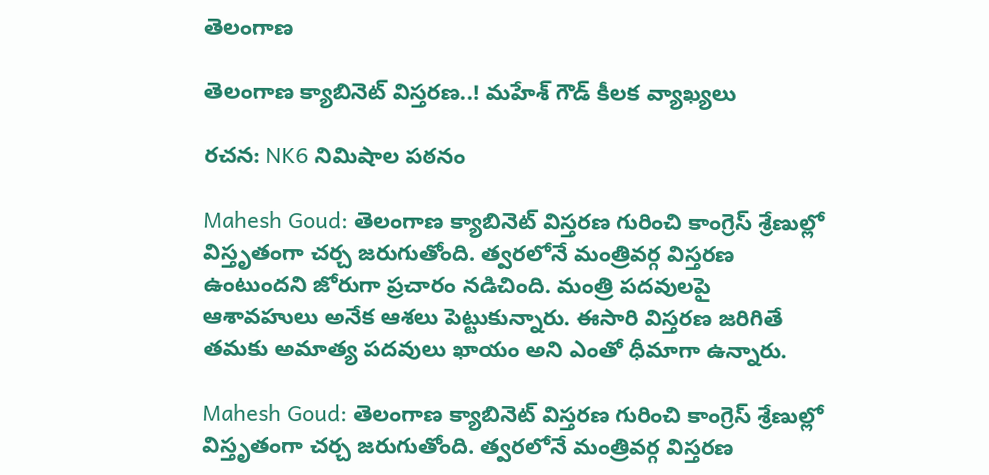తెలంగాణ

తెలంగాణ క్యాబినెట్ విస్తరణ..! మహేశ్ గౌడ్ కీలక వ్యాఖ్యలు

రచన: NK6 నిమిషాల పఠనం

Mahesh Goud: తెలంగాణ క్యాబినెట్ విస్తరణ గురించి కాంగ్రెస్ శ్రేణుల్లో విస్తృతంగా చర్చ జరుగుతోంది. త్వరలోనే మంత్రివర్గ విస్తరణ ఉంటుందని జోరుగా ప్రచారం నడిచింది. మంత్రి పదవులపై ఆశావహులు అనేక ఆశలు పెట్టుకున్నారు. ఈసారి విస్తరణ జరిగితే తమకు అమాత్య పదవులు ఖాయం అని ఎంతో ధీమాగా ఉన్నారు.

Mahesh Goud: తెలంగాణ క్యాబినెట్ విస్తరణ గురించి కాంగ్రెస్ శ్రేణుల్లో విస్తృతంగా చర్చ జరుగుతోంది. త్వరలోనే మంత్రివర్గ విస్తరణ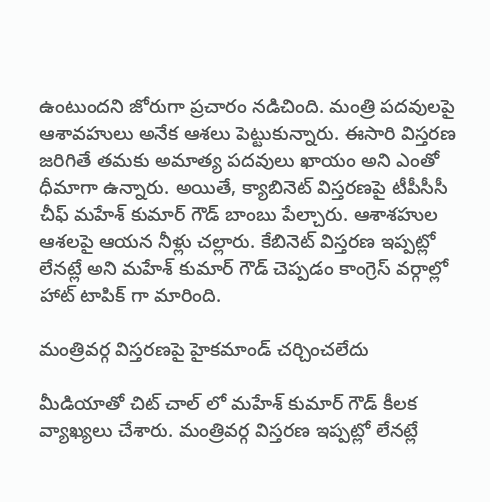ఉంటుందని జోరుగా ప్రచారం నడిచింది. మంత్రి పదవులపై ఆశావహులు అనేక ఆశలు పెట్టుకున్నారు. ఈసారి విస్తరణ జరిగితే తమకు అమాత్య పదవులు ఖాయం అని ఎంతో ధీమాగా ఉన్నారు. అయితే, క్యాబినెట్ విస్తరణపై టీపీసీసీ చీఫ్ మహేశ్ కుమార్ గౌడ్ బాంబు పేల్చారు. ఆశాశహుల ఆశలపై ఆయన నీళ్లు చల్లారు. కేబినెట్ విస్తరణ ఇప్పట్లో లేనట్లే అని మహేశ్ కుమార్ గౌడ్ చెప్పడం కాంగ్రెస్ వర్గాల్లో హాట్ టాపిక్ గా మారింది.

మంత్రివర్గ విస్తరణపై హైకమాండ్ చర్చించలేదు

మీడియాతో చిట్ చాల్ లో మహేశ్ కుమార్ గౌడ్ కీలక వ్యాఖ్యలు చేశారు. మంత్రివర్గ విస్తరణ ఇప్పట్లో లేనట్లే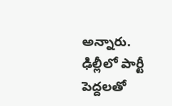అన్నారు. ఢిల్లీలో పార్టీ పెద్దలతో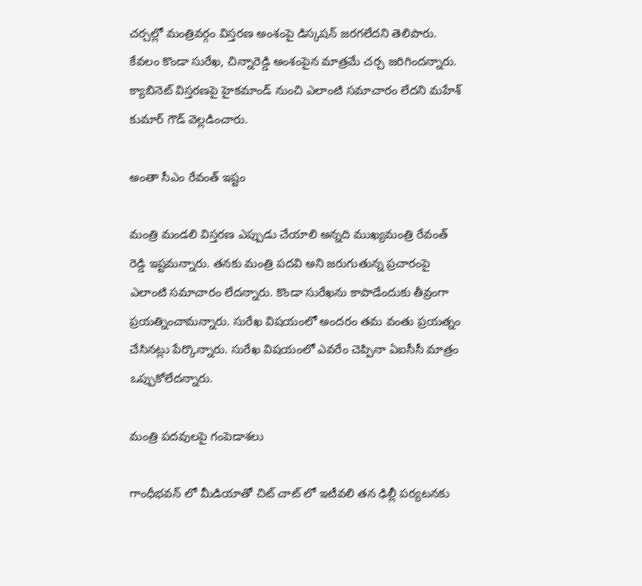చర్చల్లో మంత్రివర్గం విస్తరణ అంశంపై డిస్కషన్ జరగలేదని తెలిపారు. కేవలం కొండా సురేఖ, చిన్నారెడ్డి అంశంపైన మాత్రమే చర్చ జరిగిందన్నారు. క్యాబినెట్ విస్తరణపై హైకమాండ్ నుంచి ఎలాంటి సమాచారం లేదని మహేశ్ కుమార్ గౌడ్ వెల్లడించారు.

అంతా సీఎం రేవంత్ ఇష్టం

మంత్రి మండలి విస్తరణ ఎప్పుడు చేయాలి అన్నది ముఖ్యమంత్రి రేవంత్ రెడ్డి ఇష్టమన్నారు. తనకు మంత్రి పదవి అని జరుగుతున్న ప్రచారంపై ఎలాంటి సమాచారం లేదన్నారు. కొండా సురేఖను కాపాడేందుకు తీవ్రంగా ప్రయత్నించామన్నారు. సురేఖ విషయంలో అందరం తమ వంతు ప్రయత్నం చేసినట్లు పేర్కొన్నారు. సురేఖ విషయంలో ఎవరేం చెప్పినా ఏఐసీసీ మాత్రం ఒప్పుకోలేదన్నారు.

మంత్రి పదవులపై గంపెడాశలు

గాంధీభవన్ లో మీడియాతో చిట్ చాట్ లో ఇటీవలి తన ఢిల్లీ పర్యటనకు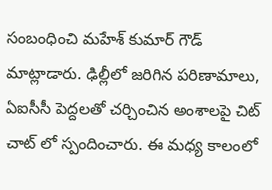సంబంధించి మహేశ్ కుమార్ గౌడ్ మాట్లాడారు. ఢిల్లీలో జరిగిన పరిణామాలు, ఏఐసీసీ పెద్దలతో చర్చించిన అంశాలపై చిట్ చాట్ లో స్పందించారు. ఈ మధ్య కాలంలో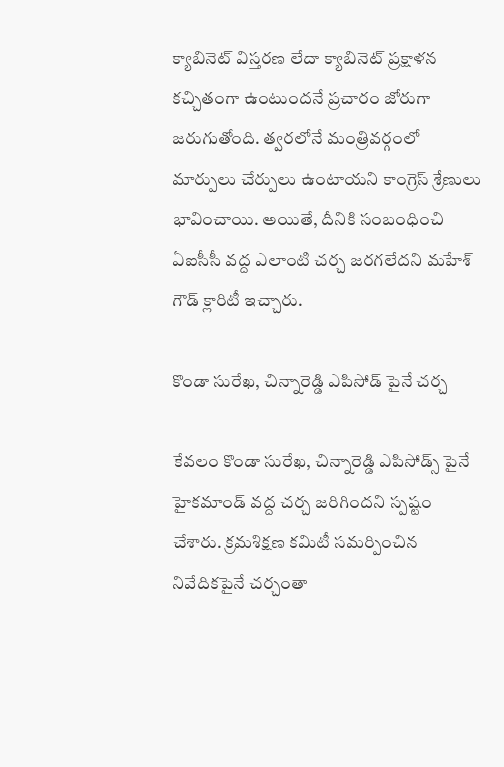క్యాబినెట్ విస్తరణ లేదా క్యాబినెట్ ప్రక్షాళన కచ్చితంగా ఉంటుందనే ప్రచారం జోరుగా జరుగుతోంది. త్వరలోనే మంత్రివర్గంలో మార్పులు చేర్పులు ఉంటాయని కాంగ్రెస్ శ్రేణులు భావించాయి. అయితే, దీనికి సంబంధించి ఏఐసీసీ వద్ద ఎలాంటి చర్చ జరగలేదని మహేశ్ గౌడ్ క్లారిటీ ఇచ్చారు.

కొండా సురేఖ, చిన్నారెడ్డి ఎపిసోడ్ పైనే చర్చ

కేవలం కొండా సురేఖ, చిన్నారెడ్డి ఎపిసోడ్స్ పైనే హైకమాండ్ వద్ద చర్చ జరిగిందని స్పష్టం చేశారు. క్రమశిక్షణ కమిటీ సమర్పించిన నివేదికపైనే చర్చంతా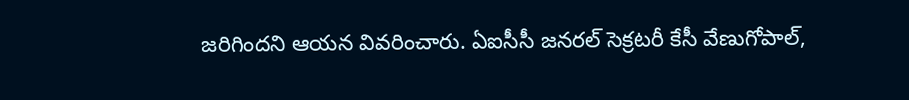జరిగిందని ఆయన వివరించారు. ఏఐసీసీ జనరల్ సెక్రటరీ కేసీ వేణుగోపాల్,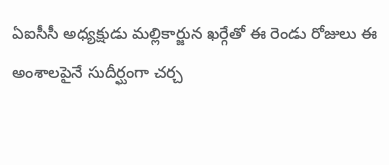ఏఐసీసీ అధ్యక్షుడు మల్లికార్జున ఖర్గేతో ఈ రెండు రోజులు ఈ అంశాలపైనే సుదీర్ఘంగా చర్చ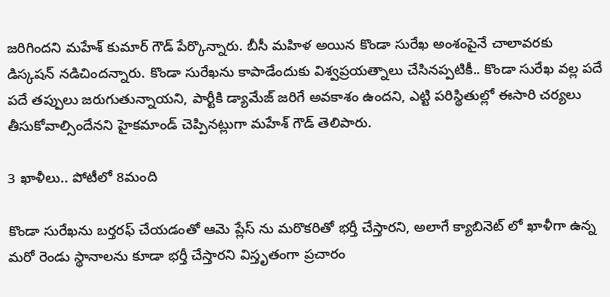జరిగిందని మహేశ్ కుమార్ గౌడ్ పేర్కొన్నారు. బీసీ మహిళ అయిన కొండా సురేఖ అంశంపైనే చాలావరకు డిస్కషన్ నడిచిందన్నారు. కొండా సురేఖను కాపాడేందుకు విశ్వప్రయత్నాలు చేసినప్పటికీ.. కొండా సురేఖ వల్ల పదే పదే తప్పులు జరుగుతున్నాయని, పార్టీకి డ్యామేజ్ జరిగే అవకాశం ఉందని, ఎట్టి పరిస్థితుల్లో ఈసారి చర్యలు తీసుకోవాల్సిందేనని హైకమాండ్ చెప్పినట్లుగా మహేశ్ గౌడ్ తెలిపారు.

3 ఖాళీలు.. పోటీలో 8మంది

కొండా సురేఖను బర్తరఫ్ చేయడంతో ఆమె ప్లేస్ ను మరొకరితో భర్తీ చేస్తారని, అలాగే క్యాబినెట్ లో ఖాళీగా ఉన్న మరో రెండు స్థానాలను కూడా భర్తీ చేస్తారని విస్తృతంగా ప్రచారం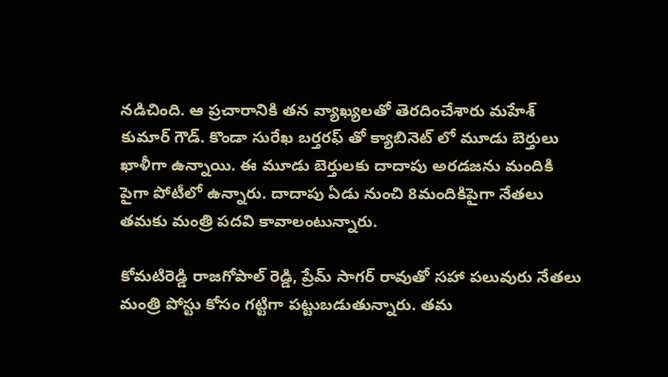నడిచింది. ఆ ప్రచారానికి తన వ్యాఖ్యలతో తెరదించేశారు మహేశ్ కుమార్ గౌడ్. కొండా సురేఖ బర్తరఫ్ తో క్యాబినెట్ లో మూడు బెర్తులు ఖాళీగా ఉన్నాయి. ఈ మూడు బెర్తులకు దాదాపు అరడజను మందికి పైగా పోటీలో ఉన్నారు. దాదాపు ఏడు నుంచి 8మందికిపైగా నేతలు తమకు మంత్రి పదవి కావాలంటున్నారు.

కోమటిరెడ్డి రాజగోపాల్ రెడ్డి, ప్రేమ్ సాగర్ రావుతో సహా పలువురు నేతలు మంత్రి పోస్టు కోసం గట్టిగా పట్టుబడుతున్నారు. తమ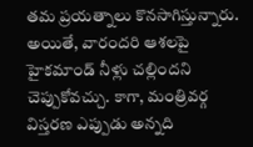తమ ప్రయత్నాలు కొనసాగిస్తున్నారు. అయితే, వారందరి ఆశలపై హైకమాండ్ నీళ్లు చల్లిందని చెప్పుకోవచ్చు. కాగా, మంత్రివర్గ విస్తరణ ఎప్పుడు అన్నది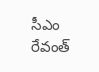సీఎం రేవంత్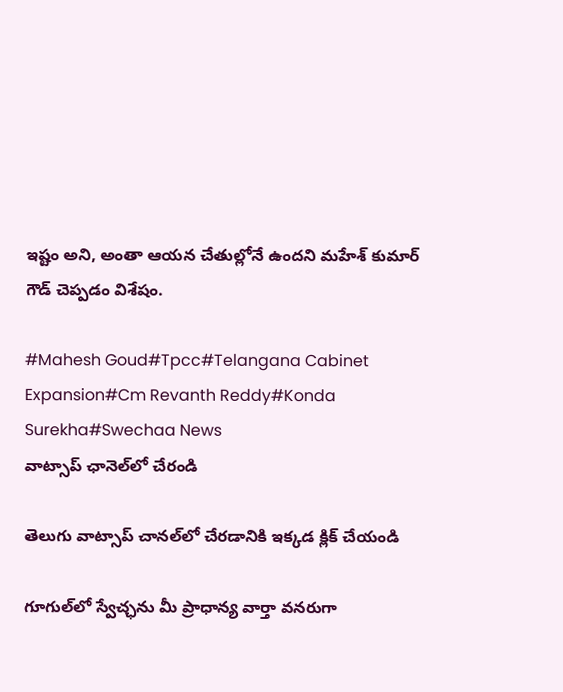ఇష్టం అని, అంతా ఆయన చేతుల్లోనే ఉందని మహేశ్ కుమార్ గౌడ్ చెప్పడం విశేషం.

#Mahesh Goud#Tpcc#Telangana Cabinet Expansion#Cm Revanth Reddy#Konda Surekha#Swechaa News
వాట్సాప్ ఛానెల్‌లో చేరండి

తెలుగు వాట్సాప్ చానల్‌లో చేరడానికి ఇక్కడ క్లిక్ చేయండి

గూగుల్‌లో స్వేచ్ఛను మీ ప్రాధాన్య వార్తా వనరుగా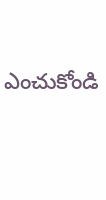ఎంచుకోండి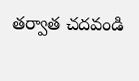తర్వాత చదవండి